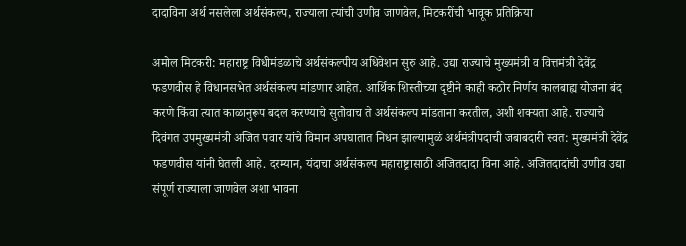दादाविना अर्थ नसलेला अर्थसंकल्प, राज्याला त्यांची उणीव जाणवेल, मिटकरींची भावूक प्रतिक्रिया

अमोल मिटकरी: महाराष्ट्र विधीमंडळाचे अर्थसंकल्पीय अधिवेशन सुरु आहे. उद्या राज्याचे मुख्यमंत्री व वित्तमंत्री देवेंद्र फडणवीस हे विधानसभेत अर्थसंकल्प मांडणार आहेत. आर्थिक शिस्तीच्या दृष्टीने काही कठोर निर्णय कालबाह्य योजना बंद करणे किंवा त्यात काळानुरूप बदल करण्याचे सुतोवाच ते अर्थसंकल्प मांडताना करतील, अशी शक्यता आहे. राज्याचे दिवंगत उपमुख्यमंत्री अजित पवार यांचे विमान अपघातात निधन झाल्यामुळं अर्थमंत्रीपदाची जबाबदारी स्वत: मुख्यमंत्री देवेंद्र फडणवीस यांनी घेतली आहे. दरम्यान, यंदाचा अर्थसंकल्प महाराष्ट्रासाठी अजितदादा विना आहे. अजितदादांची उणीव उद्या संपूर्ण राज्याला जाणवेल अशा भावना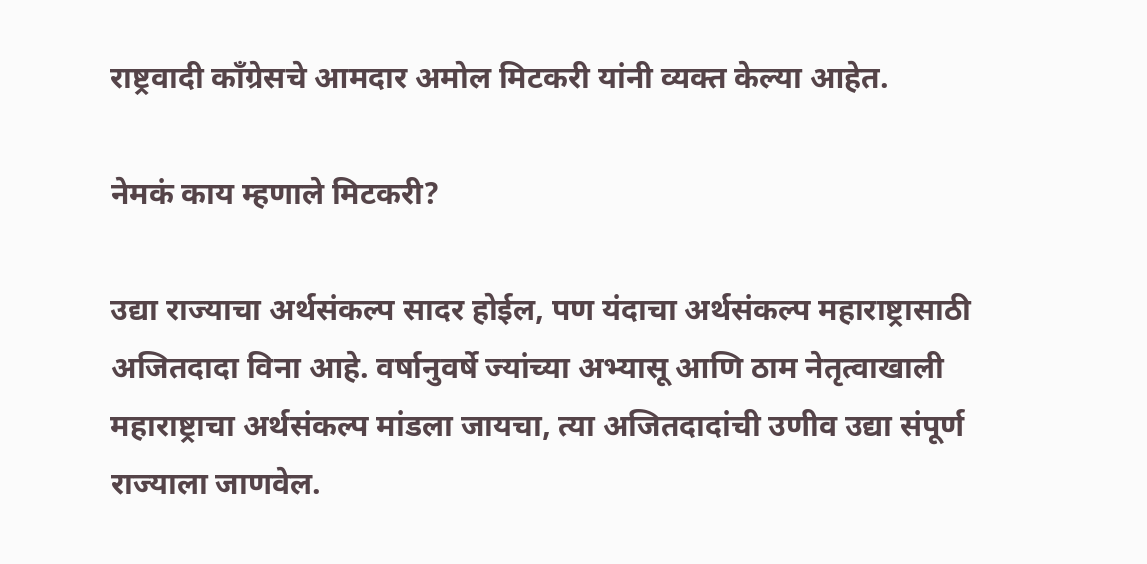राष्ट्रवादी काँग्रेसचे आमदार अमोल मिटकरी यांनी व्यक्त केल्या आहेत.

नेमकं काय म्हणाले मिटकरी?

उद्या राज्याचा अर्थसंकल्प सादर होईल, पण यंदाचा अर्थसंकल्प महाराष्ट्रासाठी अजितदादा विना आहे. वर्षानुवर्षे ज्यांच्या अभ्यासू आणि ठाम नेतृत्वाखाली महाराष्ट्राचा अर्थसंकल्प मांडला जायचा, त्या अजितदादांची उणीव उद्या संपूर्ण राज्याला जाणवेल.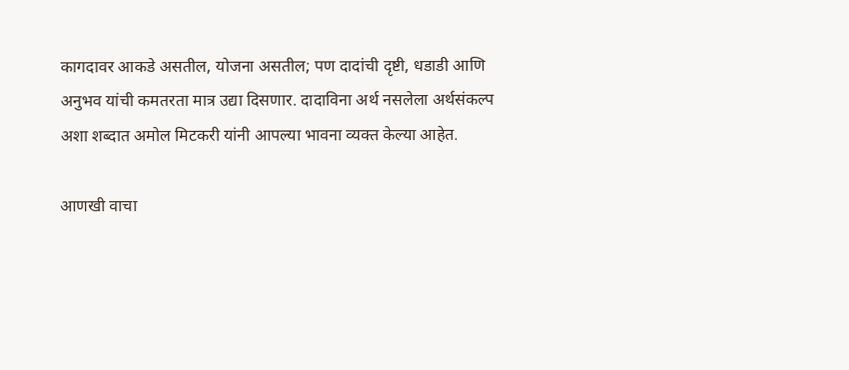कागदावर आकडे असतील, योजना असतील; पण दादांची दृष्टी, धडाडी आणि अनुभव यांची कमतरता मात्र उद्या दिसणार. दादाविना अर्थ नसलेला अर्थसंकल्प अशा शब्दात अमोल मिटकरी यांनी आपल्या भावना व्यक्त केल्या आहेत.

आणखी वाचा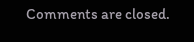Comments are closed.